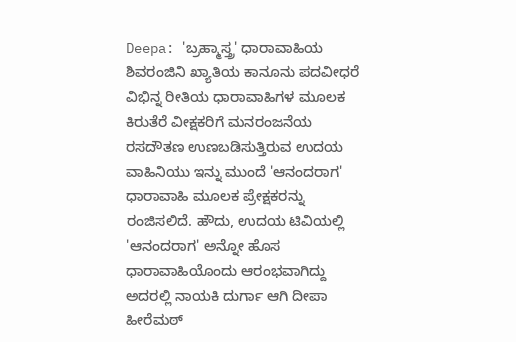Deepa: 'ಬ್ರಹ್ಮಾಸ್ತ್ರ' ಧಾರಾವಾಹಿಯ ಶಿವರಂಜಿನಿ ಖ್ಯಾತಿಯ ಕಾನೂನು ಪದವೀಧರೆ
ವಿಭಿನ್ನ ರೀತಿಯ ಧಾರಾವಾಹಿಗಳ ಮೂಲಕ ಕಿರುತೆರೆ ವೀಕ್ಷಕರಿಗೆ ಮನರಂಜನೆಯ ರಸದೌತಣ ಉಣಬಡಿಸುತ್ತಿರುವ ಉದಯ ವಾಹಿನಿಯು ಇನ್ನು ಮುಂದೆ 'ಆನಂದರಾಗ' ಧಾರಾವಾಹಿ ಮೂಲಕ ಪ್ರೇಕ್ಷಕರನ್ನು ರಂಜಿಸಲಿದೆ. ಹೌದು, ಉದಯ ಟಿವಿಯಲ್ಲಿ 'ಆನಂದರಾಗ' ಅನ್ನೋ ಹೊಸ ಧಾರಾವಾಹಿಯೊಂದು ಆರಂಭವಾಗಿದ್ದು ಅದರಲ್ಲಿ ನಾಯಕಿ ದುರ್ಗಾ ಆಗಿ ದೀಪಾ ಹೀರೆಮಠ್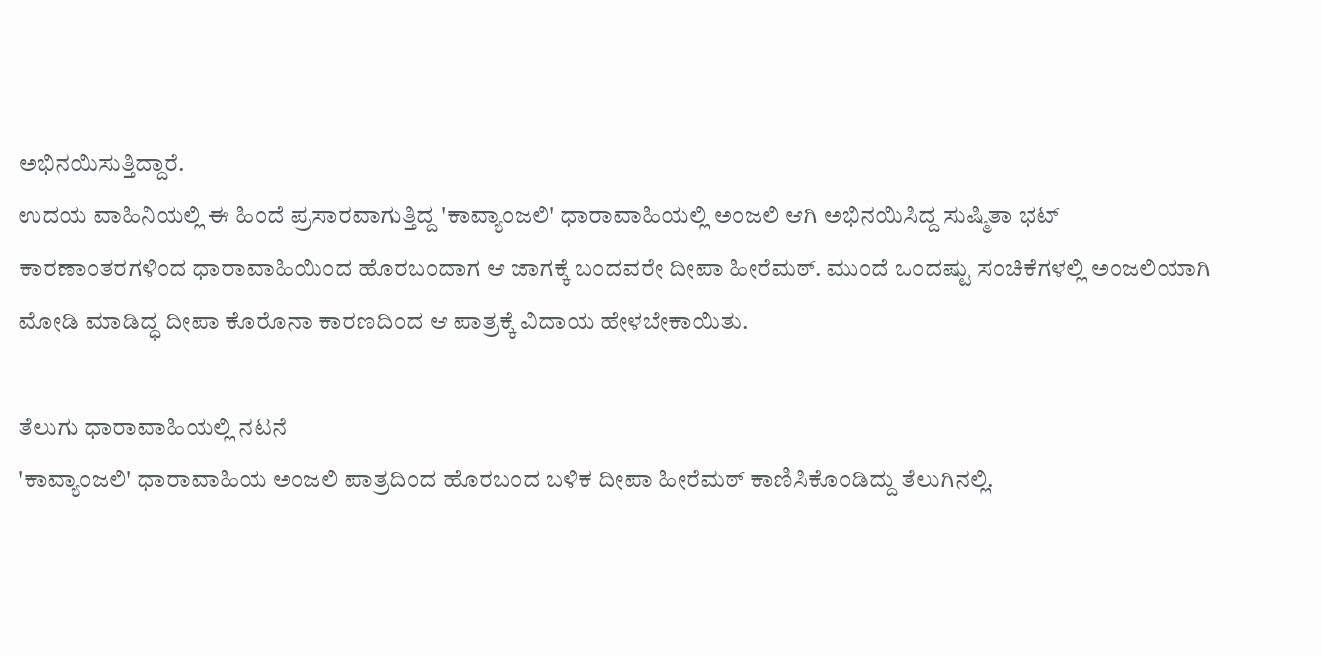ಅಭಿನಯಿಸುತ್ತಿದ್ದಾರೆ.
ಉದಯ ವಾಹಿನಿಯಲ್ಲಿ ಈ ಹಿಂದೆ ಪ್ರಸಾರವಾಗುತ್ತಿದ್ದ 'ಕಾವ್ಯಾಂಜಲಿ' ಧಾರಾವಾಹಿಯಲ್ಲಿ ಅಂಜಲಿ ಆಗಿ ಅಭಿನಯಿಸಿದ್ದ ಸುಷ್ಮಿತಾ ಭಟ್ ಕಾರಣಾಂತರಗಳಿಂದ ಧಾರಾವಾಹಿಯಿಂದ ಹೊರಬಂದಾಗ ಆ ಜಾಗಕ್ಕೆ ಬಂದವರೇ ದೀಪಾ ಹೀರೆಮಠ್. ಮುಂದೆ ಒಂದಷ್ಟು ಸಂಚಿಕೆಗಳಲ್ಲಿ ಅಂಜಲಿಯಾಗಿ ಮೋಡಿ ಮಾಡಿದ್ಧ ದೀಪಾ ಕೊರೊನಾ ಕಾರಣದಿಂದ ಆ ಪಾತ್ರಕ್ಕೆ ವಿದಾಯ ಹೇಳಬೇಕಾಯಿತು.

ತೆಲುಗು ಧಾರಾವಾಹಿಯಲ್ಲಿ ನಟನೆ
'ಕಾವ್ಯಾಂಜಲಿ' ಧಾರಾವಾಹಿಯ ಅಂಜಲಿ ಪಾತ್ರದಿಂದ ಹೊರಬಂದ ಬಳಿಕ ದೀಪಾ ಹೀರೆಮಠ್ ಕಾಣಿಸಿಕೊಂಡಿದ್ದು ತೆಲುಗಿನಲ್ಲಿ.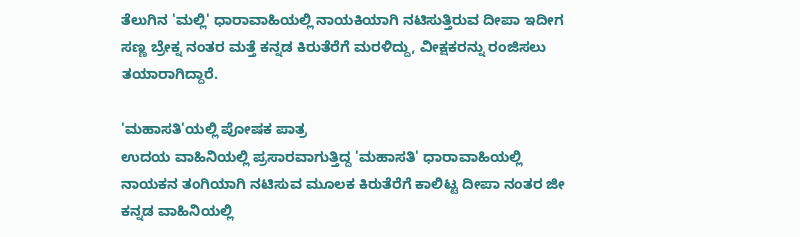ತೆಲುಗಿನ 'ಮಲ್ಲಿ' ಧಾರಾವಾಹಿಯಲ್ಲಿ ನಾಯಕಿಯಾಗಿ ನಟಿಸುತ್ತಿರುವ ದೀಪಾ ಇದೀಗ ಸಣ್ಣ ಬ್ರೇಕ್ನ ನಂತರ ಮತ್ತೆ ಕನ್ನಡ ಕಿರುತೆರೆಗೆ ಮರಳಿದ್ದು, ವೀಕ್ಷಕರನ್ನು ರಂಜಿಸಲು ತಯಾರಾಗಿದ್ದಾರೆ.

'ಮಹಾಸತಿ'ಯಲ್ಲಿ ಪೋಷಕ ಪಾತ್ರ
ಉದಯ ವಾಹಿನಿಯಲ್ಲಿ ಪ್ರಸಾರವಾಗುತ್ತಿದ್ದ 'ಮಹಾಸತಿ' ಧಾರಾವಾಹಿಯಲ್ಲಿ ನಾಯಕನ ತಂಗಿಯಾಗಿ ನಟಿಸುವ ಮೂಲಕ ಕಿರುತೆರೆಗೆ ಕಾಲಿಟ್ಟ ದೀಪಾ ನಂತರ ಜೀ ಕನ್ನಡ ವಾಹಿನಿಯಲ್ಲಿ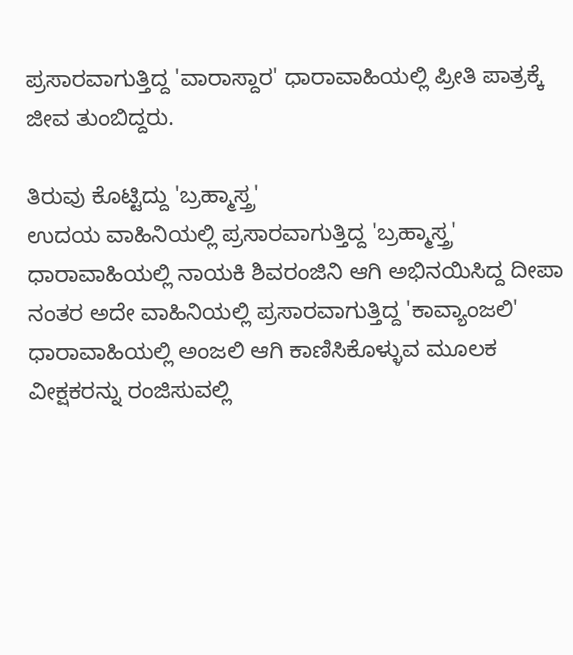ಪ್ರಸಾರವಾಗುತ್ತಿದ್ದ 'ವಾರಾಸ್ದಾರ' ಧಾರಾವಾಹಿಯಲ್ಲಿ ಪ್ರೀತಿ ಪಾತ್ರಕ್ಕೆ ಜೀವ ತುಂಬಿದ್ದರು.

ತಿರುವು ಕೊಟ್ಟಿದ್ದು 'ಬ್ರಹ್ಮಾಸ್ತ್ರ'
ಉದಯ ವಾಹಿನಿಯಲ್ಲಿ ಪ್ರಸಾರವಾಗುತ್ತಿದ್ದ 'ಬ್ರಹ್ಮಾಸ್ತ್ರ' ಧಾರಾವಾಹಿಯಲ್ಲಿ ನಾಯಕಿ ಶಿವರಂಜಿನಿ ಆಗಿ ಅಭಿನಯಿಸಿದ್ದ ದೀಪಾ ನಂತರ ಅದೇ ವಾಹಿನಿಯಲ್ಲಿ ಪ್ರಸಾರವಾಗುತ್ತಿದ್ದ 'ಕಾವ್ಯಾಂಜಲಿ' ಧಾರಾವಾಹಿಯಲ್ಲಿ ಅಂಜಲಿ ಆಗಿ ಕಾಣಿಸಿಕೊಳ್ಳುವ ಮೂಲಕ ವೀಕ್ಷಕರನ್ನು ರಂಜಿಸುವಲ್ಲಿ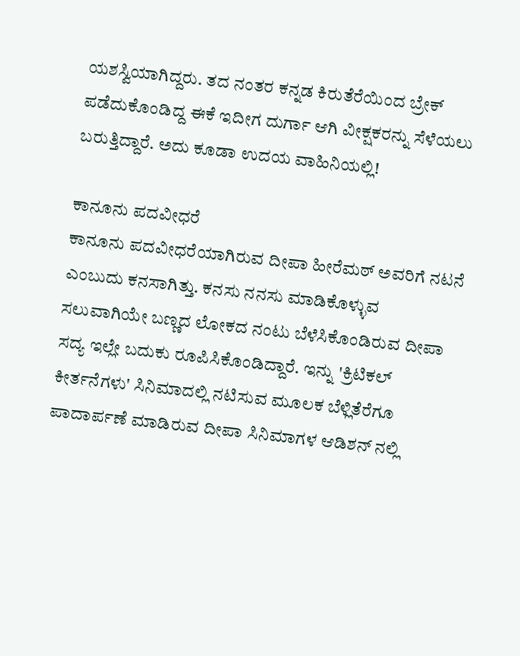ಯಶಸ್ವಿಯಾಗಿದ್ದರು. ತದ ನಂತರ ಕನ್ನಡ ಕಿರುತೆರೆಯಿಂದ ಬ್ರೇಕ್ ಪಡೆದುಕೊಂಡಿದ್ದ ಈಕೆ ಇದೀಗ ದುರ್ಗಾ ಆಗಿ ವೀಕ್ಷಕರನ್ನು ಸೆಳೆಯಲು ಬರುತ್ತಿದ್ದಾರೆ. ಅದು ಕೂಡಾ ಉದಯ ವಾಹಿನಿಯಲ್ಲಿ!

ಕಾನೂನು ಪದವೀಧರೆ
ಕಾನೂನು ಪದವೀಧರೆಯಾಗಿರುವ ದೀಪಾ ಹೀರೆಮಠ್ ಅವರಿಗೆ ನಟನೆ ಎಂಬುದು ಕನಸಾಗಿತ್ತು. ಕನಸು ನನಸು ಮಾಡಿಕೊಳ್ಳುವ ಸಲುವಾಗಿಯೇ ಬಣ್ಣದ ಲೋಕದ ನಂಟು ಬೆಳೆಸಿಕೊಂಡಿರುವ ದೀಪಾ ಸದ್ಯ ಇಲ್ಲೇ ಬದುಕು ರೂಪಿಸಿಕೊಂಡಿದ್ದಾರೆ. ಇನ್ನು 'ಕ್ರಿಟಿಕಲ್ ಕೀರ್ತನೆಗಳು' ಸಿನಿಮಾದಲ್ಲಿ ನಟಿಸುವ ಮೂಲಕ ಬೆಳ್ಲಿತೆರೆಗೂ ಪಾದಾರ್ಪಣೆ ಮಾಡಿರುವ ದೀಪಾ ಸಿನಿಮಾಗಳ ಆಡಿಶನ್ ನಲ್ಲಿ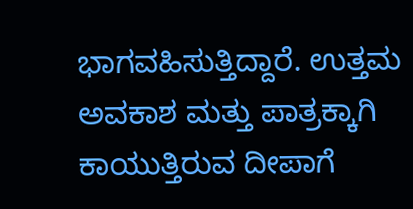ಭಾಗವಹಿಸುತ್ತಿದ್ದಾರೆ. ಉತ್ತಮ ಅವಕಾಶ ಮತ್ತು ಪಾತ್ರಕ್ಕಾಗಿ ಕಾಯುತ್ತಿರುವ ದೀಪಾಗೆ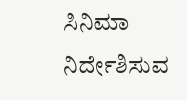ಸಿನಿಮಾ ನಿರ್ದೇಶಿಸುವ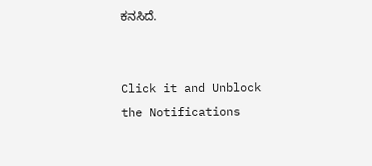ಕನಸಿದೆ.


Click it and Unblock the Notifications